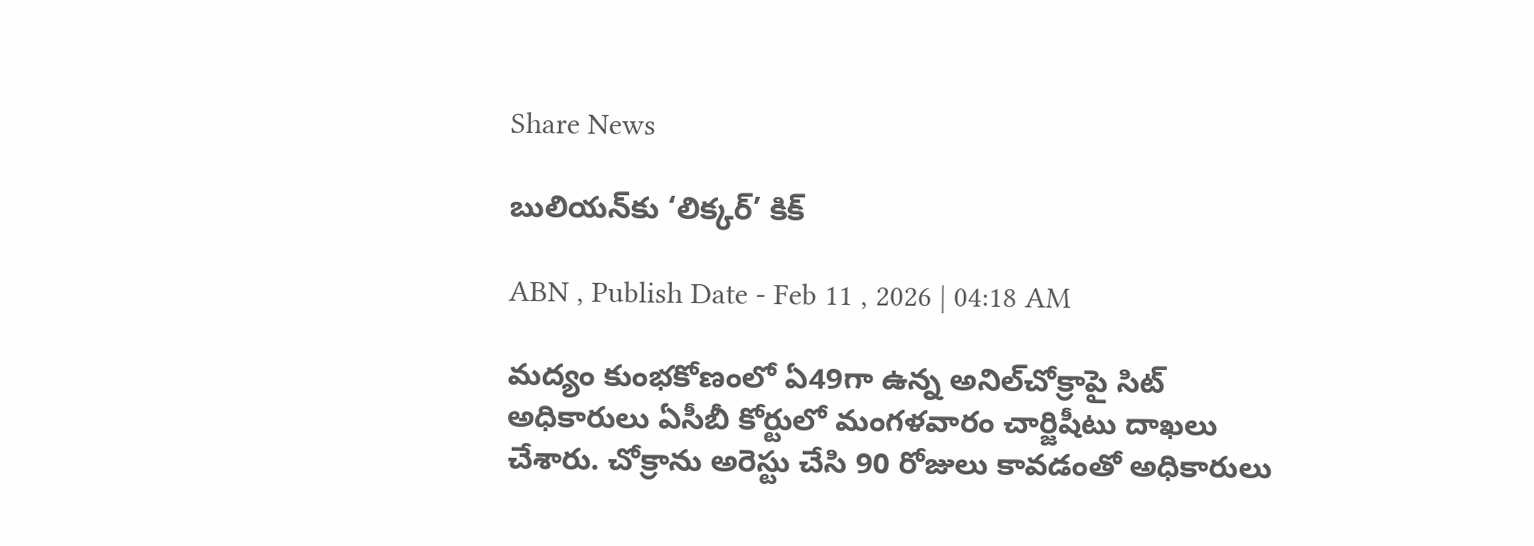Share News

బులియన్‌కు ‘లిక్కర్‌’ కిక్‌

ABN , Publish Date - Feb 11 , 2026 | 04:18 AM

మద్యం కుంభకోణంలో ఏ49గా ఉన్న అనిల్‌చోక్రాపై సిట్‌ అధికారులు ఏసీబీ కోర్టులో మంగళవారం చార్జిషీటు దాఖలు చేశారు. చోక్రాను అరెస్టు చేసి 90 రోజులు కావడంతో అధికారులు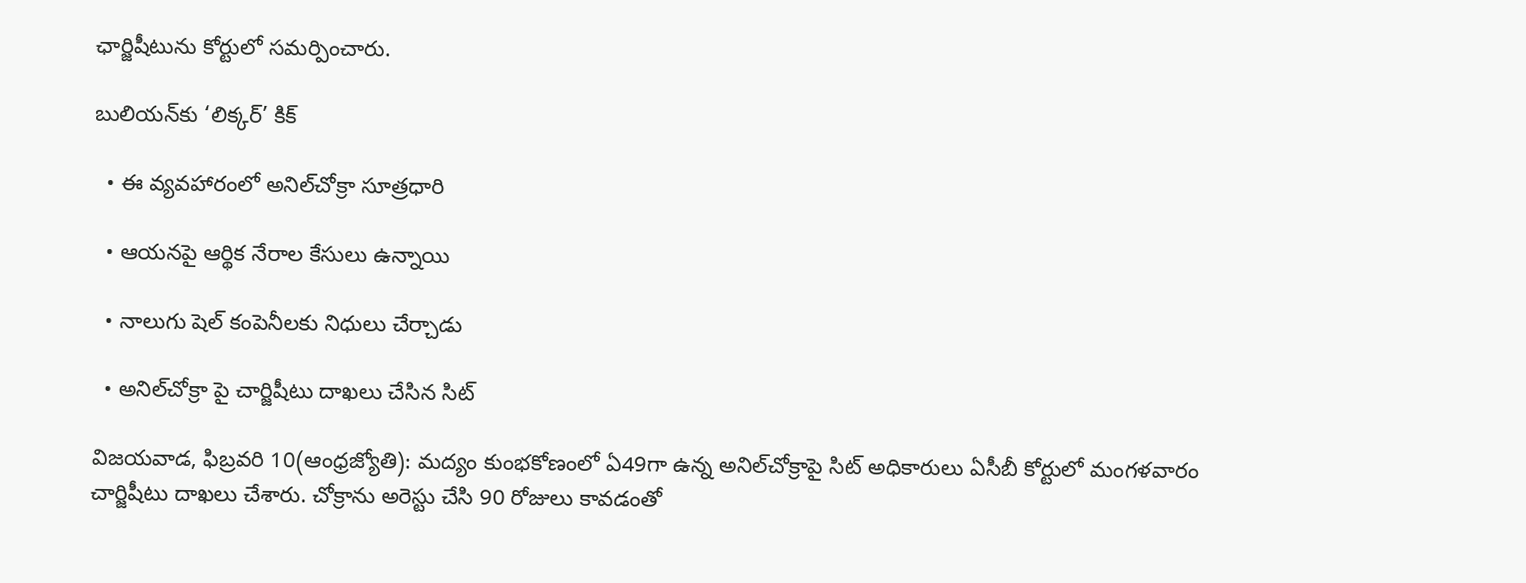ఛార్జిషీటును కోర్టులో సమర్పించారు.

బులియన్‌కు ‘లిక్కర్‌’ కిక్‌

  • ఈ వ్యవహారంలో అనిల్‌చోక్రా సూత్రధారి

  • ఆయనపై ఆర్థిక నేరాల కేసులు ఉన్నాయి

  • నాలుగు షెల్‌ కంపెనీలకు నిధులు చేర్చాడు

  • అనిల్‌చోక్రా పై చార్జిషీటు దాఖలు చేసిన సిట్‌

విజయవాడ, ఫిబ్రవరి 10(ఆంధ్రజ్యోతి): మద్యం కుంభకోణంలో ఏ49గా ఉన్న అనిల్‌చోక్రాపై సిట్‌ అధికారులు ఏసీబీ కోర్టులో మంగళవారం చార్జిషీటు దాఖలు చేశారు. చోక్రాను అరెస్టు చేసి 90 రోజులు కావడంతో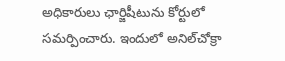అధికారులు ఛార్జిషీటును కోర్టులో సమర్పించారు. ఇందులో అనిల్‌చోక్రా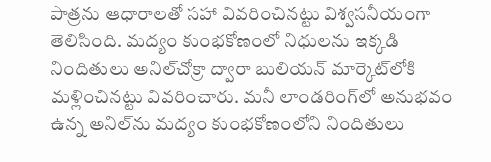పాత్రను ఆధారాలతో సహా వివరించినట్టు విశ్వసనీయంగా తెలిసింది. మద్యం కుంభకోణంలో నిధులను ఇక్కడి నిందితులు అనిల్‌చోక్రా ద్వారా బులియన్‌ మార్కెట్‌లోకి మళ్లించినట్టు వివరించారు. మనీ లాండరింగ్‌లో అనుభవం ఉన్న అనిల్‌ను మద్యం కుంభకోణంలోని నిందితులు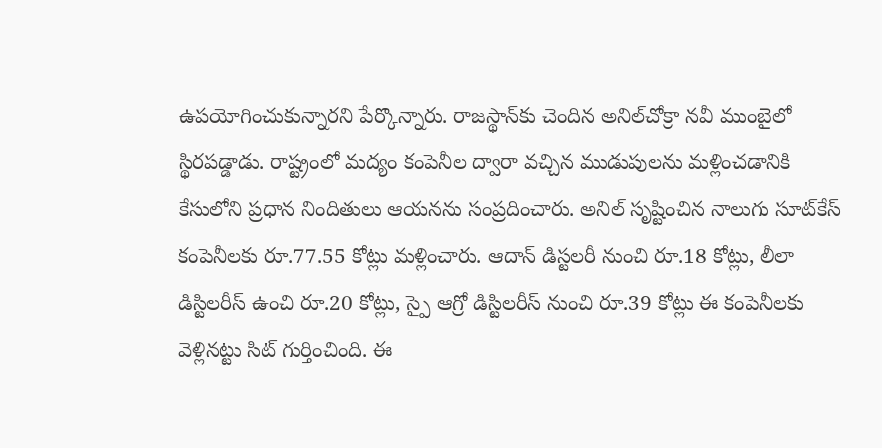ఉపయోగించుకున్నారని పేర్కొన్నారు. రాజస్థాన్‌కు చెందిన అనిల్‌చోక్రా నవీ ముంబైలో స్థిరపడ్డాడు. రాష్ట్రంలో మద్యం కంపెనీల ద్వారా వచ్చిన ముడుపులను మళ్లించడానికి కేసులోని ప్రధాన నిందితులు ఆయనను సంప్రదించారు. అనిల్‌ సృష్టించిన నాలుగు సూట్‌కేస్‌ కంపెనీలకు రూ.77.55 కోట్లు మళ్లించారు. ఆదాన్‌ డిస్టలరీ నుంచి రూ.18 కోట్లు, లీలా డిస్టిలరీస్‌ ఉంచి రూ.20 కోట్లు, స్పై ఆగ్రో డిస్టిలరీస్‌ నుంచి రూ.39 కోట్లు ఈ కంపెనీలకు వెళ్లినట్టు సిట్‌ గుర్తించింది. ఈ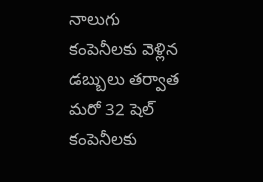నాలుగు కంపెనీలకు వెళ్లిన డబ్బులు తర్వాత మరో 32 షెల్‌ కంపెనీలకు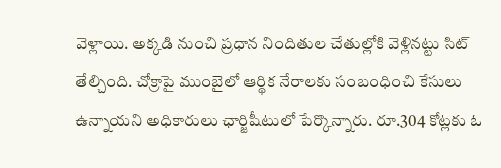వెళ్లాయి. అక్కడి నుంచి ప్రధాన నిందితుల చేతుల్లోకి వెళ్లినట్టు సిట్‌ తేల్చింది. చోక్రాపై ముంబైలో ఆర్థిక నేరాలకు సంబంధించి కేసులు ఉన్నాయని అధికారులు ఛార్జిషీటులో పేర్కొన్నారు. రూ.304 కోట్లకు ఓ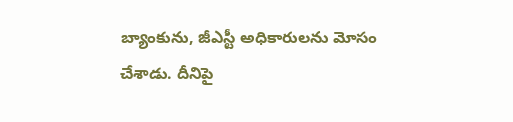బ్యాంకును, జీఎస్టీ అధికారులను మోసం చేశాడు. దీనిపై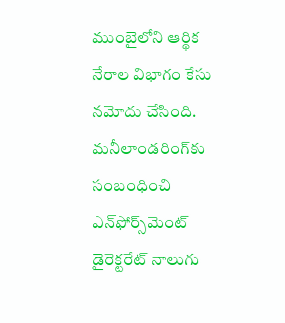ముంబైలోని ఆర్థిక నేరాల విభాగం కేసు నమోదు చేసింది. మనీలాండరింగ్‌కు సంబంధించి ఎన్‌ఫోర్స్‌మెంట్‌ డైరెక్టరేట్‌ నాలుగు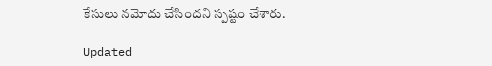కేసులు నమోదు చేసిందని స్పష్టం చేశారు.

Updated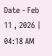Date - Feb 11 , 2026 | 04:18 AM